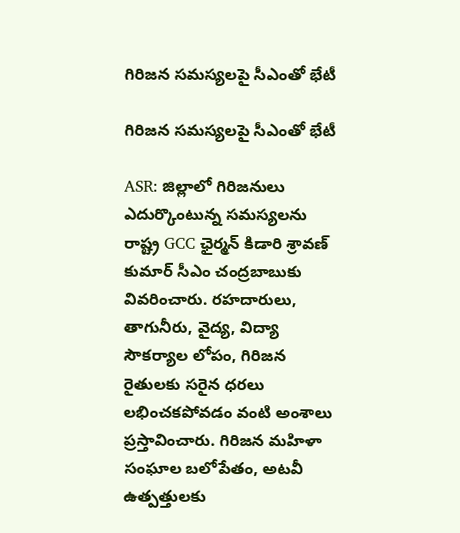గిరిజన సమస్యలపై సీఎంతో భేటీ

గిరిజన సమస్యలపై సీఎంతో భేటీ

ASR: జిల్లాలో గిరిజనులు ఎదుర్కొంటున్న సమస్యలను రాష్ట్ర GCC ఛైర్మన్ కిడారి శ్రావణ్ కుమార్ సీఎం చంద్రబాబుకు వివరించారు. రహదారులు, తాగునీరు, వైద్య, విద్యా సౌకర్యాల లోపం, గిరిజన రైతులకు సరైన ధరలు లభించకపోవడం వంటి అంశాలు ప్రస్తావించారు. గిరిజన మహిళా సంఘాల బలోపేతం, అటవీ ఉత్పత్తులకు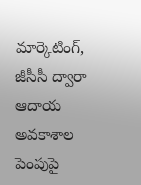మార్కెటింగ్, జీసీసీ ద్వారా ఆదాయ అవకాశాల పెంపుపై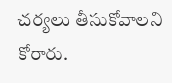చర్యలు తీసుకోవాలని కోరారు.